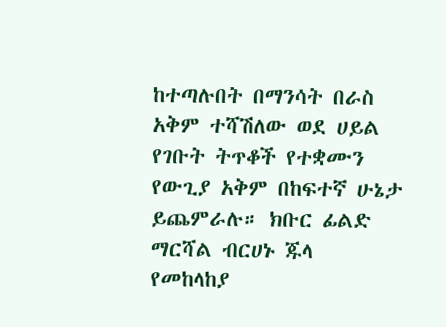ከተጣሉበት በማንሳት በራስ አቅም ተሻሽለው ወደ ሀይል የገቡት ትጥቆች የተቋሙን የውጊያ አቅም በከፍተኛ ሁኔታ ይጨምራሉ። ክቡር ፊልድ ማርሻል ብርሀኑ ጁላ
የመከላከያ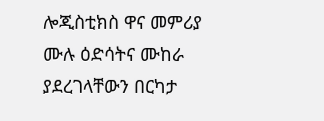ሎጂስቲክስ ዋና መምሪያ ሙሉ ዕድሳትና ሙከራ ያደረገላቸውን በርካታ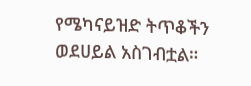የሜካናይዝድ ትጥቆችን ወደሀይል አስገብቷል።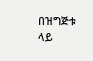በዝግጅቱ ላይ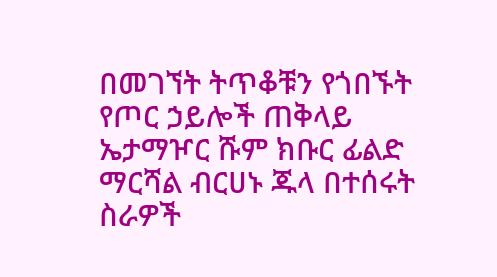በመገኘት ትጥቆቹን የጎበኙት የጦር ኃይሎች ጠቅላይ ኤታማዦር ሹም ክቡር ፊልድ ማርሻል ብርሀኑ ጁላ በተሰሩት ስራዎች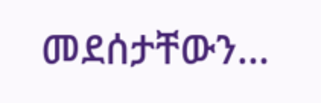መደሰታቸውን…